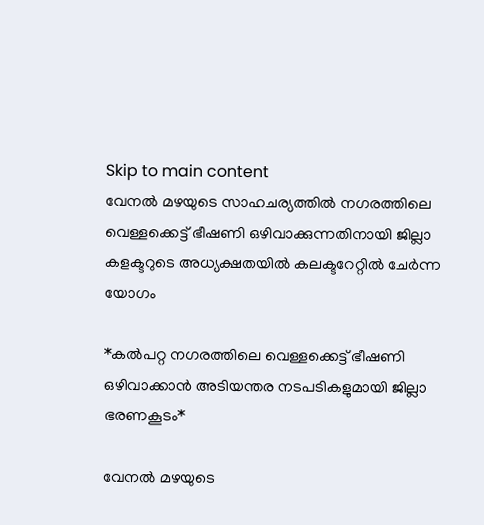Skip to main content
വേനല്‍ മഴയുടെ സാഹചര്യത്തില്‍ നഗരത്തിലെ വെള്ളക്കെട്ട് ഭീഷണി ഒഴിവാക്കുന്നതിനായി ജില്ലാ കളക്ടറുടെ അധ്യക്ഷതയില്‍ കലക്ടറേറ്റില്‍ ചേര്‍ന്ന യോഗം

*കല്‍പറ്റ നഗരത്തിലെ വെള്ളക്കെട്ട് ഭീഷണി ഒഴിവാക്കാന്‍ അടിയന്തര നടപടികളുമായി ജില്ലാ ഭരണകൂടം*

വേനല്‍ മഴയുടെ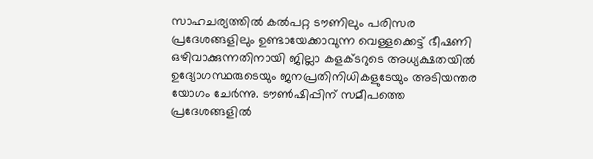സാഹചര്യത്തില്‍ കല്‍പറ്റ ടൗണിലും പരിസര പ്രദേശങ്ങളിലും ഉണ്ടായേക്കാവുന്ന വെള്ളക്കെട്ട് ഭീഷണി ഒഴിവാക്കുന്നതിനായി ജില്ലാ കളക്ടറുടെ അധ്യക്ഷതയില്‍ ഉദ്യോഗസ്ഥരുടെയും ജനപ്രതിനിധികളുടേയും അടിയന്തര യോഗം ചേര്‍ന്നു. ടൗണ്‍ഷിപ്പിന് സമീപത്തെ പ്രദേശങ്ങളില്‍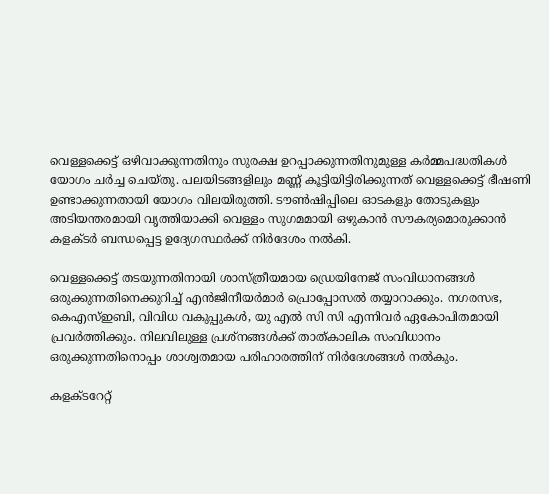വെള്ളക്കെട്ട് ഒഴിവാക്കുന്നതിനും സുരക്ഷ ഉറപ്പാക്കുന്നതിനുമുള്ള കര്‍മ്മപദ്ധതികള്‍ യോഗം ചര്‍ച്ച ചെയ്തു. പലയിടങ്ങളിലും മണ്ണ് കൂട്ടിയിട്ടിരിക്കുന്നത് വെള്ളക്കെട്ട് ഭീഷണി ഉണ്ടാക്കുന്നതായി യോഗം വിലയിരുത്തി. ടൗണ്‍ഷിപ്പിലെ ഓടകളും തോടുകളും അടിയന്തരമായി വൃത്തിയാക്കി വെള്ളം സുഗമമായി ഒഴുകാന്‍ സൗകര്യമൊരുക്കാന്‍ കളക്ടര്‍ ബന്ധപ്പെട്ട ഉദ്യേഗസ്ഥര്‍ക്ക് നിര്‍ദേശം നല്‍കി.

വെള്ളക്കെട്ട് തടയുന്നതിനായി ശാസ്ത്രീയമായ ഡ്രെയിനേജ് സംവിധാനങ്ങള്‍ ഒരുക്കുന്നതിനെക്കുറിച്ച് എന്‍ജിനീയര്‍മാര്‍ പ്രൊപ്പോസല്‍ തയ്യാറാക്കും. നഗരസഭ, കെഎസ്ഇബി, വിവിധ വകുപ്പുകള്‍, യു എല്‍ സി സി എന്നിവര്‍ ഏകോപിതമായി പ്രവര്‍ത്തിക്കും. നിലവിലുള്ള പ്രശ്‌നങ്ങള്‍ക്ക് താത്കാലിക സംവിധാനം ഒരുക്കുന്നതിനൊപ്പം ശാശ്വതമായ പരിഹാരത്തിന് നിര്‍ദേശങ്ങള്‍ നല്‍കും.

കളക്ടറേറ്റ്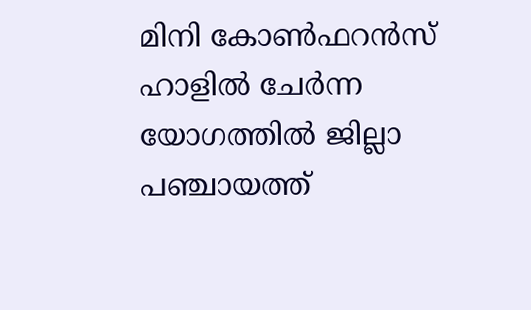മിനി കോണ്‍ഫറന്‍സ് ഹാളില്‍ ചേര്‍ന്ന യോഗത്തില്‍ ജില്ലാ പഞ്ചായത്ത്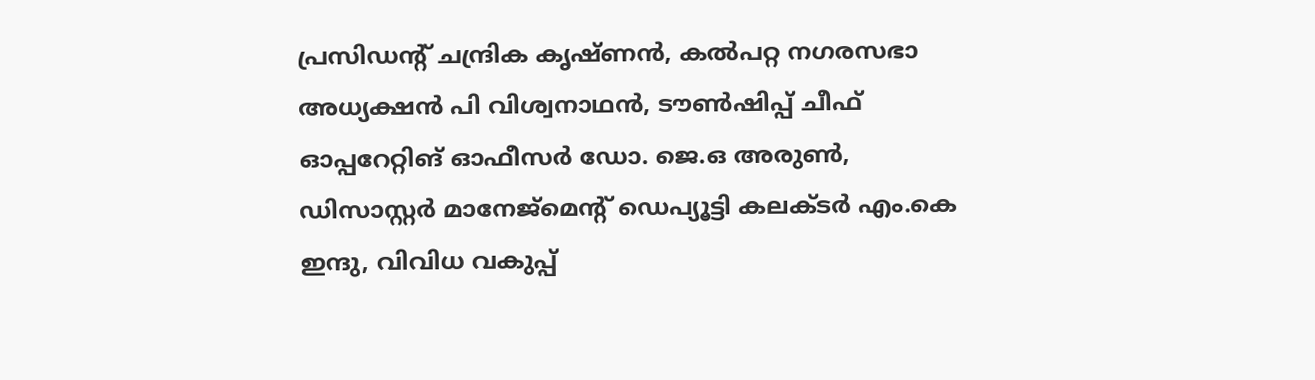പ്രസിഡന്റ് ചന്ദ്രിക കൃഷ്ണന്‍, കല്‍പറ്റ നഗരസഭാ അധ്യക്ഷന്‍ പി വിശ്വനാഥന്‍, ടൗണ്‍ഷിപ്പ് ചീഫ് ഓപ്പറേറ്റിങ് ഓഫീസര്‍ ഡോ. ജെ.ഒ അരുണ്‍, ഡിസാസ്റ്റര്‍ മാനേജ്‌മെന്റ് ഡെപ്യൂട്ടി കലക്ടര്‍ എം.കെ ഇന്ദു, വിവിധ വകുപ്പ്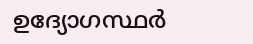ഉദ്യോഗസ്ഥര്‍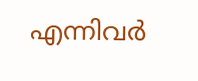എന്നിവര്‍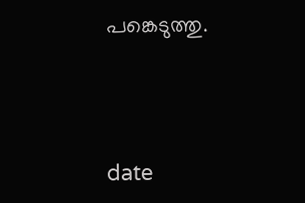പങ്കെടുത്തു.



date